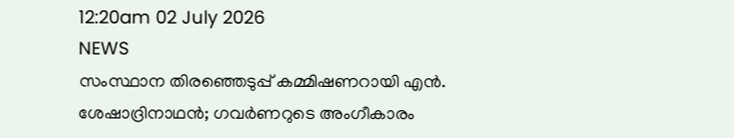12:20am 02 July 2026
NEWS
സംസ്ഥാന തിരഞ്ഞെടുപ്പ് കമ്മിഷണറായി എൻ. ശേഷാദ്രിനാഥൻ; ഗവർണറുടെ അംഗീകാരം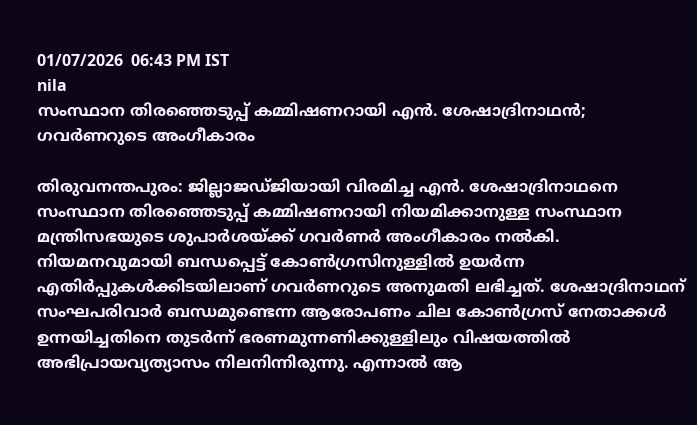01/07/2026  06:43 PM IST
nila
സംസ്ഥാന തിരഞ്ഞെടുപ്പ് കമ്മിഷണറായി എൻ. ശേഷാദ്രിനാഥൻ; ഗവർണറുടെ അംഗീകാരം

തിരുവനന്തപുരം: ജില്ലാജഡ്ജിയായി വിരമിച്ച എൻ. ശേഷാദ്രിനാഥനെ സംസ്ഥാന തിരഞ്ഞെടുപ്പ് കമ്മിഷണറായി നിയമിക്കാനുള്ള സംസ്ഥാന മന്ത്രിസഭയുടെ ശുപാർശയ്ക്ക് ഗവർണർ അംഗീകാരം നൽകി. നിയമനവുമായി ബന്ധപ്പെട്ട് കോൺഗ്രസിനുള്ളിൽ ഉയർന്ന എതിർപ്പുകൾക്കിടയിലാണ് ഗവർണറുടെ അനുമതി ലഭിച്ചത്. ശേഷാദ്രിനാഥന് സംഘപരിവാർ ബന്ധമുണ്ടെന്ന ആരോപണം ചില കോൺഗ്രസ് നേതാക്കൾ ഉന്നയിച്ചതിനെ തുടർന്ന് ഭരണമുന്നണിക്കുള്ളിലും വിഷയത്തിൽ അഭിപ്രായവ്യത്യാസം നിലനിന്നിരുന്നു. എന്നാൽ ആ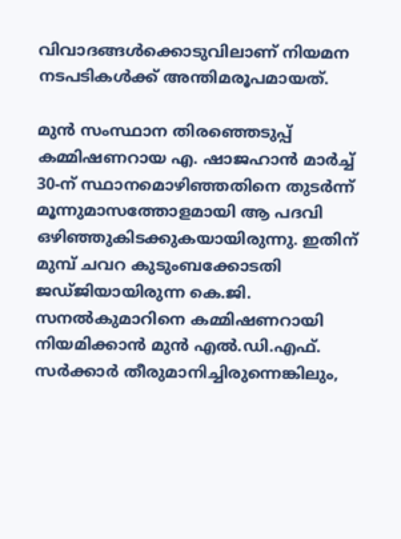വിവാദങ്ങൾക്കൊടുവിലാണ് നിയമന നടപടികൾക്ക് അന്തിമരൂപമായത്.

മുൻ സംസ്ഥാന തിരഞ്ഞെടുപ്പ് കമ്മിഷണറായ എ. ഷാജഹാൻ മാർച്ച് 30-ന് സ്ഥാനമൊഴിഞ്ഞതിനെ തുടർന്ന് മൂന്നുമാസത്തോളമായി ആ പദവി ഒഴിഞ്ഞുകിടക്കുകയായിരുന്നു. ഇതിന് മുമ്പ് ചവറ കുടുംബക്കോടതി ജഡ്ജിയായിരുന്ന കെ.ജി. സനൽകുമാറിനെ കമ്മിഷണറായി നിയമിക്കാൻ മുൻ എൽ.ഡി.എഫ്. സർക്കാർ തീരുമാനിച്ചിരുന്നെങ്കിലും,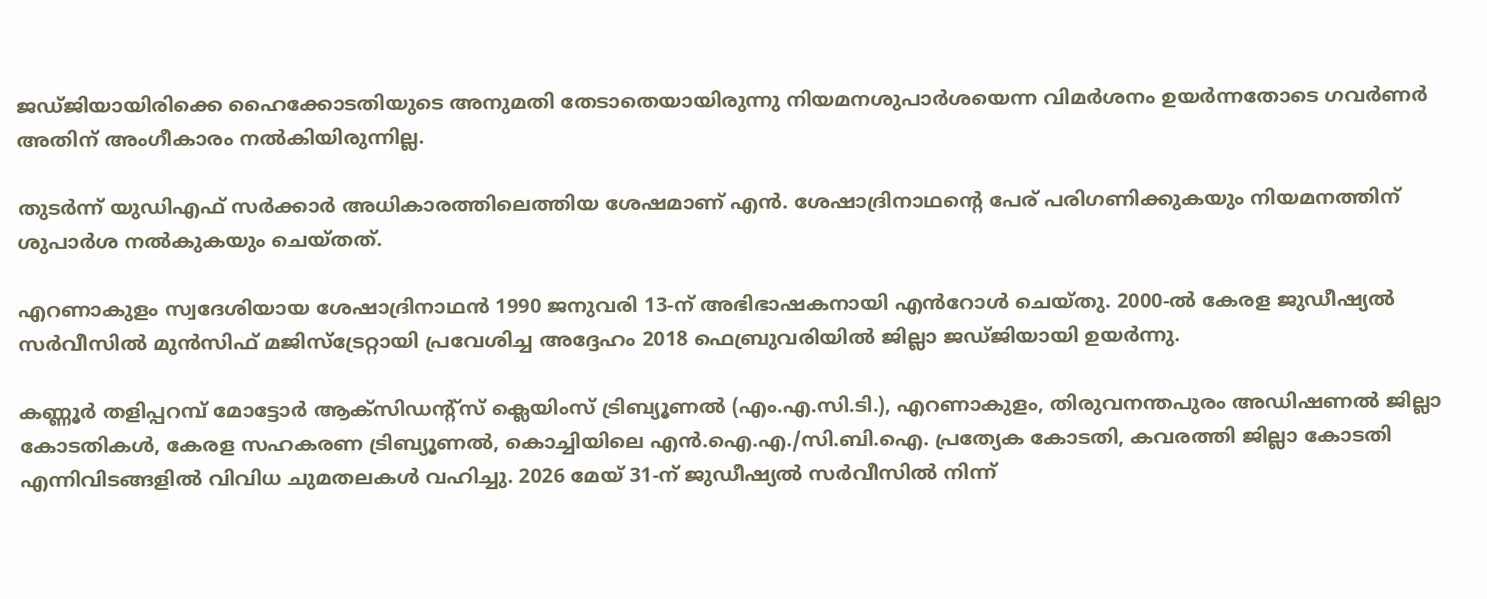ജഡ്ജിയായിരിക്കെ ഹൈക്കോടതിയുടെ അനുമതി തേടാതെയായിരുന്നു നിയമനശുപാർശയെന്ന വിമർശനം ഉയർന്നതോടെ ഗവർണർ അതിന് അംഗീകാരം നൽകിയിരുന്നില്ല.

തുടർന്ന് യുഡിഎഫ് സർക്കാർ അധികാരത്തിലെത്തിയ ശേഷമാണ് എൻ. ശേഷാദ്രിനാഥന്റെ പേര് പരിഗണിക്കുകയും നിയമനത്തിന് ശുപാർശ നൽകുകയും ചെയ്തത്.

എറണാകുളം സ്വദേശിയായ ശേഷാദ്രിനാഥൻ 1990 ജനുവരി 13-ന് അഭിഭാഷകനായി എൻറോൾ ചെയ്തു. 2000-ൽ കേരള ജുഡീഷ്യൽ സർവീസിൽ മുൻസിഫ് മജിസ്ട്രേറ്റായി പ്രവേശിച്ച അദ്ദേഹം 2018 ഫെബ്രുവരിയിൽ ജില്ലാ ജഡ്ജിയായി ഉയർന്നു.

കണ്ണൂർ തളിപ്പറമ്പ് മോട്ടോർ ആക്സിഡന്റ്സ് ക്ലെയിംസ് ട്രിബ്യൂണൽ (എം.എ.സി.ടി.), എറണാകുളം, തിരുവനന്തപുരം അഡിഷണൽ ജില്ലാ കോടതികൾ, കേരള സഹകരണ ട്രിബ്യൂണൽ, കൊച്ചിയിലെ എൻ.ഐ.എ./സി.ബി.ഐ. പ്രത്യേക കോടതി, കവരത്തി ജില്ലാ കോടതി എന്നിവിടങ്ങളിൽ വിവിധ ചുമതലകൾ വഹിച്ചു. 2026 മേയ് 31-ന് ജുഡീഷ്യൽ സർവീസിൽ നിന്ന്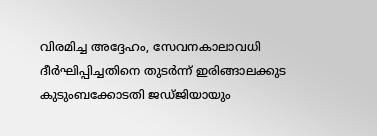വിരമിച്ച അദ്ദേഹം, സേവനകാലാവധി ദീർഘിപ്പിച്ചതിനെ തുടർന്ന് ഇരിങ്ങാലക്കുട കുടുംബക്കോടതി ജഡ്ജിയായും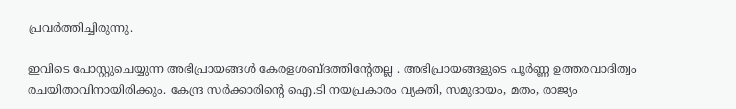പ്രവർത്തിച്ചിരുന്നു.

ഇവിടെ പോസ്റ്റുചെയ്യുന്ന അഭിപ്രായങ്ങള്‍ കേരളശബ്‌ദത്തിന്റേതല്ല . അഭിപ്രായങ്ങളുടെ പൂര്‍ണ്ണ ഉത്തരവാദിത്വം രചയിതാവിനായിരിക്കും. കേന്ദ്ര സർക്കാരിന്റെ ഐ.ടി നയപ്രകാരം വ്യക്തി, സമുദായം, മതം, രാജ്യം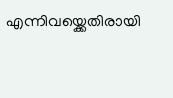എന്നിവയ്ക്കെതിരായി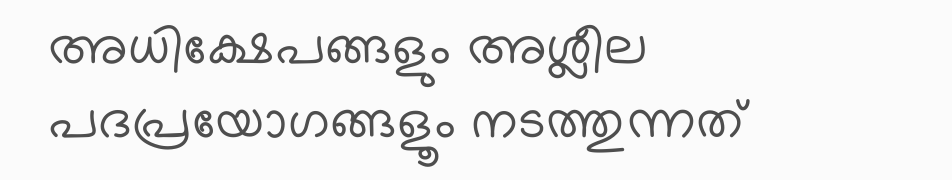അധിക്ഷേപങ്ങളും അശ്ലീല പദപ്രയോഗങ്ങളൂം നടത്തുന്നത്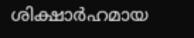ശിക്ഷാര്‍ഹമായ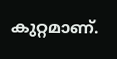കുറ്റമാണ്.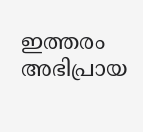ഇത്തരം അഭിപ്രായ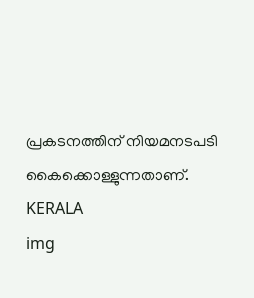പ്രകടനത്തിന് നിയമനടപടി കൈക്കൊള്ളുന്നതാണ്.
KERALA
img